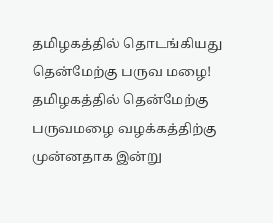தமிழகத்தில் தொடங்கியது தென்மேற்கு பருவ மழை!
தமிழகத்தில் தென்மேற்கு பருவமழை வழக்கத்திற்கு முன்னதாக இன்று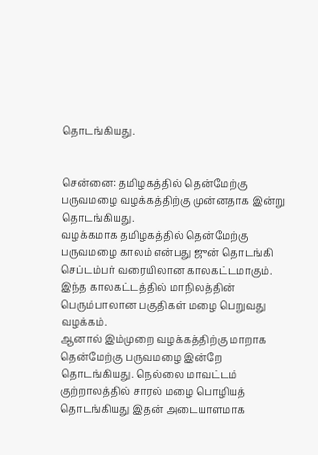தொடங்கியது.


சென்னை: தமிழகத்தில் தென்மேற்கு பருவமழை வழக்கத்திற்கு முன்னதாக இன்று தொடங்கியது.
வழக்கமாக தமிழகத்தில் தென்மேற்கு பருவமழை காலம் என்பது ஜுன் தொடங்கி செப்டம்பர் வரையிலான காலகட்டமாகும். இந்த காலகட்டத்தில் மாநிலத்தின் பெரும்பாலான பகுதிகள் மழை பெறுவது வழக்கம்.
ஆனால் இம்முறை வழக்கத்திற்கு மாறாக தென்மேற்கு பருவமழை இன்றே தொடங்கியது. நெல்லை மாவட்டம் குற்றாலத்தில் சாரல் மழை பொழியத் தொடங்கியது இதன் அடையாளமாக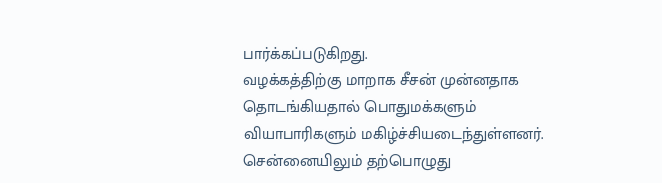பார்க்கப்படுகிறது.
வழக்கத்திற்கு மாறாக சீசன் முன்னதாக தொடங்கியதால் பொதுமக்களும் வியாபாரிகளும் மகிழ்ச்சியடைந்துள்ளனர். சென்னையிலும் தற்பொழுது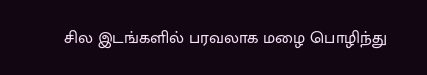சில இடங்களில் பரவலாக மழை பொழிந்து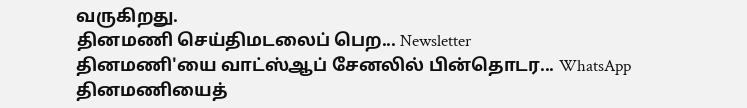வருகிறது.
தினமணி செய்திமடலைப் பெற... Newsletter
தினமணி'யை வாட்ஸ்ஆப் சேனலில் பின்தொடர... WhatsApp
தினமணியைத்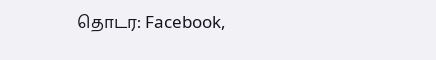தொடர: Facebook,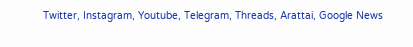Twitter, Instagram, Youtube, Telegram, Threads, Arattai, Google News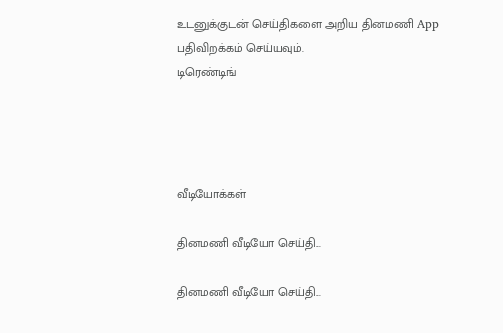உடனுக்குடன் செய்திகளை அறிய தினமணி App பதிவிறக்கம் செய்யவும்.
டிரெண்டிங்




வீடியோக்கள்

தினமணி வீடியோ செய்தி...

தினமணி வீடியோ செய்தி...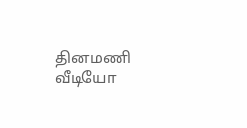தினமணி வீடியோ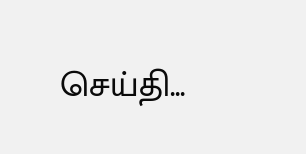செய்தி...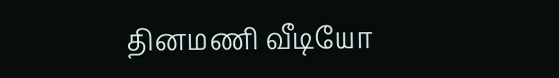தினமணி வீடியோ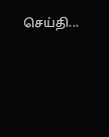செய்தி...